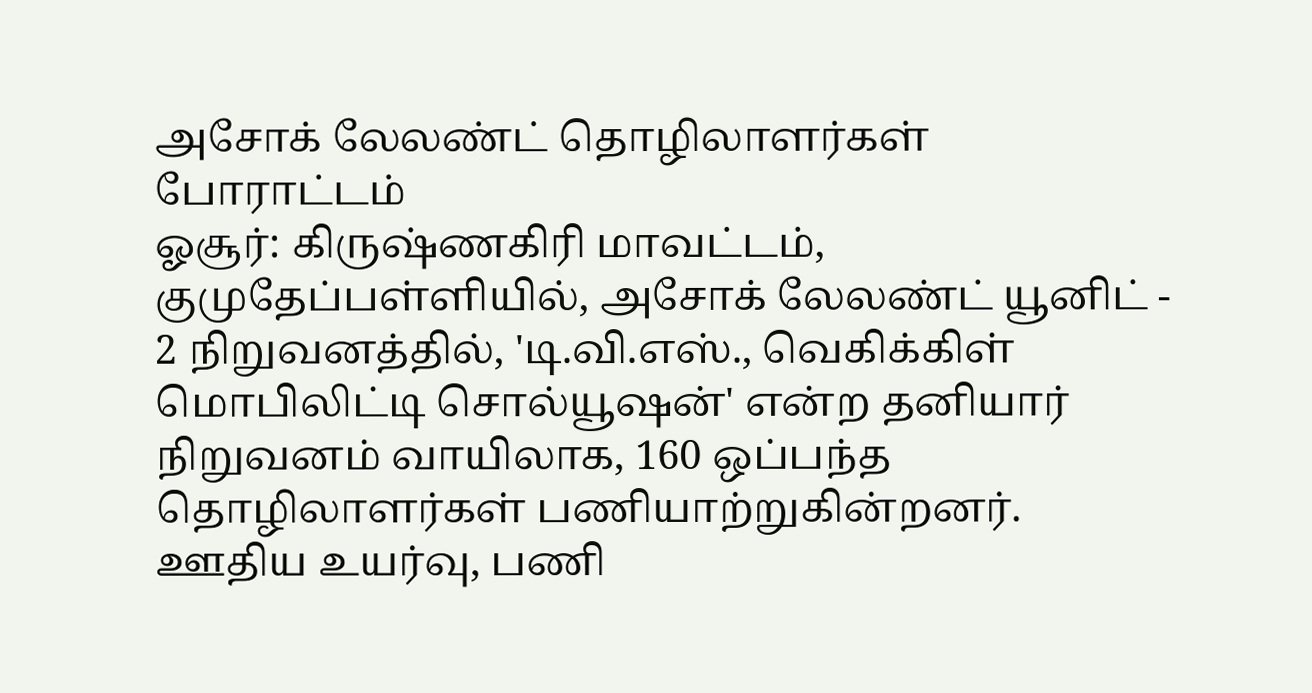அசோக் லேலண்ட் தொழிலாளர்கள் போராட்டம்
ஓசூர்: கிருஷ்ணகிரி மாவட்டம், குமுதேப்பள்ளியில், அசோக் லேலண்ட் யூனிட் - 2 நிறுவனத்தில், 'டி.வி.எஸ்., வெகிக்கிள் மொபிலிட்டி சொல்யூஷன்' என்ற தனியார் நிறுவனம் வாயிலாக, 160 ஒப்பந்த தொழிலாளர்கள் பணியாற்றுகின்றனர். ஊதிய உயர்வு, பணி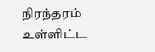நிரந்தரம் உள்ளிட்ட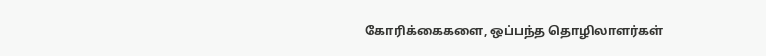கோரிக்கைகளை, ஒப்பந்த தொழிலாளர்கள்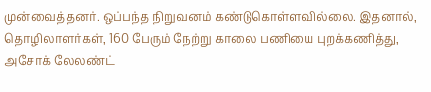முன்வைத்தனர். ஒப்பந்த நிறுவனம் கண்டுகொள்ளவில்லை. இதனால், தொழிலாளர்கள், 160 பேரும் நேற்று காலை பணியை புறக்கணித்து, அசோக் லேலண்ட்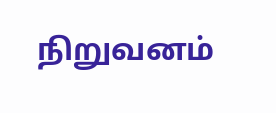நிறுவனம்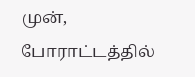முன், போராட்டத்தில்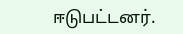ஈடுபட்டனர்.